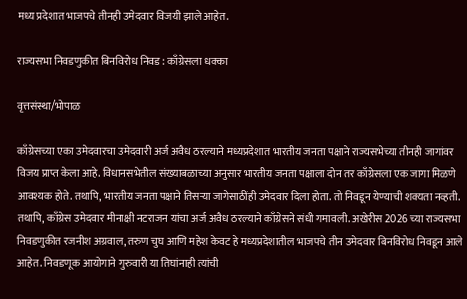मध्य प्रदेशात भाजपचे तीनही उमेदवार विजयी झाले आहेत.

राज्यसभा निवडणुकीत बिनविरोध निवड : काँग्रेसला धक्का

वृत्तसंस्था/भोपाळ

काँग्रेसच्या एका उमेदवारचा उमेदवारी अर्ज अवैध ठरल्याने मध्यप्रदेशात भारतीय जनता पक्षाने राज्यसभेच्या तीनही जागांवर विजय प्राप्त केला आहे. विधानसभेतील संख्याबळाच्या अनुसार भारतीय जनता पक्षाला दोन तर काँग्रेसला एक जागा मिळणे आवश्यक होते. तथापि, भारतीय जनता पक्षाने तिसऱ्या जागेसाठींही उमेदवार दिला होता. तो निवडून येण्याची शक्यता नव्हती. तथापि, काँग्रेस उमेदवार मीनाक्षी नटराजन यांचा अर्ज अवैध ठरल्याने काँग्रेसने संधी गमावली. अखेरीस 2026 च्या राज्यसभा निवडणुकीत रजनीश अग्रवाल, तरुण चुघ आणि महेश केवट हे मध्यप्रदेशातील भाजपचे तीन उमेदवार बिनविरोध निवडून आले आहेत. निवडणूक आयोगाने गुरुवारी या तिघांनाही त्यांची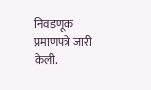निवडणूक प्रमाणपत्रे जारी केली.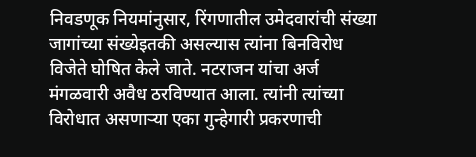निवडणूक नियमांनुसार, रिंगणातील उमेदवारांची संख्या जागांच्या संख्येइतकी असल्यास त्यांना बिनविरोध विजेते घोषित केले जाते. नटराजन यांचा अर्ज मंगळवारी अवैध ठरविण्यात आला. त्यांनी त्यांच्या विरोधात असणाऱ्या एका गुन्हेगारी प्रकरणाची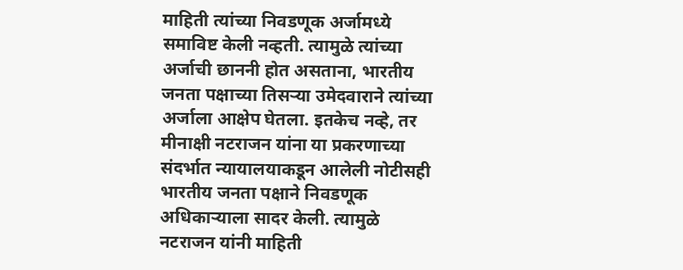माहिती त्यांच्या निवडणूक अर्जामध्ये समाविष्ट केली नव्हती. त्यामुळे त्यांच्या अर्जाची छाननी होत असताना, भारतीय जनता पक्षाच्या तिसऱ्या उमेदवाराने त्यांच्या अर्जाला आक्षेप घेतला. इतकेच नव्हे, तर मीनाक्षी नटराजन यांना या प्रकरणाच्या संदर्भात न्यायालयाकडून आलेली नोटीसही भारतीय जनता पक्षाने निवडणूक अधिकाऱ्याला सादर केली. त्यामुळे नटराजन यांनी माहिती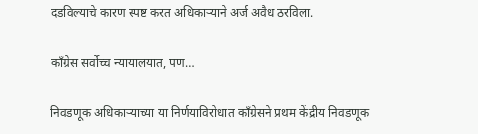दडविल्याचे कारण स्पष्ट करत अधिकाऱ्याने अर्ज अवैध ठरविला.

काँग्रेस सर्वोच्च न्यायालयात, पण…

निवडणूक अधिकाऱ्याच्या या निर्णयाविरोधात काँग्रेसने प्रथम केंद्रीय निवडणूक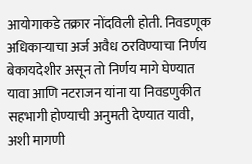आयोगाकडे तक्रार नोंदविली होती. निवडणूक अधिकाऱ्याचा अर्ज अवैध ठरविण्याचा निर्णय बेकायदेशीर असून तो निर्णय मागे घेण्यात यावा आणि नटराजन यांना या निवडणुकीत सहभागी होण्याची अनुमती देण्यात यावी, अशी मागणी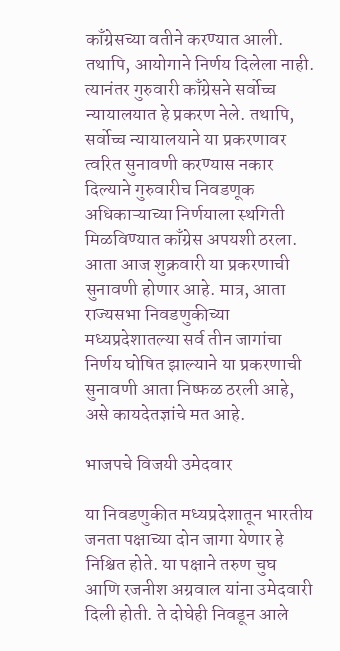काँग्रेसच्या वतीने करण्यात आली. तथापि, आयोगाने निर्णय दिलेला नाही. त्यानंतर गुरुवारी काँग्रेसने सर्वोच्च न्यायालयात हे प्रकरण नेले. तथापि, सर्वोच्च न्यायालयाने या प्रकरणावर त्वरित सुनावणी करण्यास नकार दिल्याने गुरुवारीच निवडणूक अधिकाऱ्याच्या निर्णयाला स्थगिती मिळविण्यात काँग्रेस अपयशी ठरला. आता आज शुक्रवारी या प्रकरणाची सुनावणी होणार आहे. मात्र, आता राज्यसभा निवडणुकीच्या मध्यप्रदेशातल्या सर्व तीन जागांचा निर्णय घोषित झाल्याने या प्रकरणाची सुनावणी आता निष्फळ ठरली आहे, असे कायदेतज्ञांचे मत आहे.

भाजपचे विजयी उमेदवार

या निवडणुकीत मध्यप्रदेशातून भारतीय जनता पक्षाच्या दोन जागा येणार हे निश्चित होते. या पक्षाने तरुण चुघ आणि रजनीश अग्रवाल यांना उमेदवारी दिली होती. ते दोघेही निवडून आले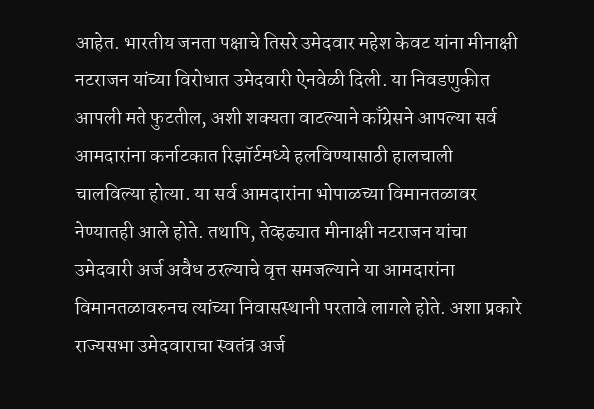आहेत. भारतीय जनता पक्षाचे तिसरे उमेदवार महेश केवट यांना मीनाक्षी नटराजन यांच्या विरोधात उमेदवारी ऐनवेळी दिली. या निवडणुकीत आपली मते फुटतील, अशी शक्यता वाटल्याने काँग्रेसने आपल्या सर्व आमदारांना कर्नाटकात रिझॉर्टमध्ये हलविण्यासाठी हालचाली चालविल्या होत्या. या सर्व आमदारांना भोपाळच्या विमानतळावर नेण्यातही आले होते. तथापि, तेव्हढ्यात मीनाक्षी नटराजन यांचा उमेदवारी अर्ज अवैध ठरल्याचे वृत्त समजल्याने या आमदारांना विमानतळावरुनच त्यांच्या निवासस्थानी परतावे लागले होते. अशा प्रकारे राज्यसभा उमेदवाराचा स्वतंत्र अर्ज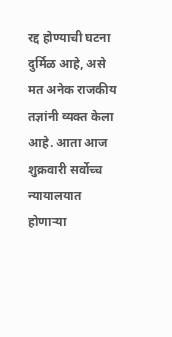रद्द होण्याची घटना दुर्मिळ आहे, असे मत अनेक राजकीय तज्ञांनी व्यक्त केला आहे. आता आज शुक्रवारी सर्वोच्च न्यायालयात होणाऱ्या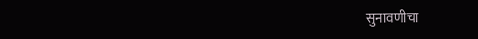सुनावणीचा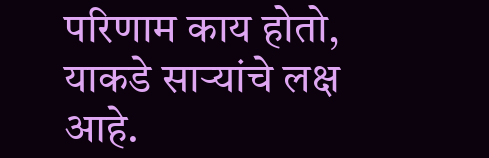परिणाम काय होतो, याकडे साऱ्यांचे लक्ष आहे.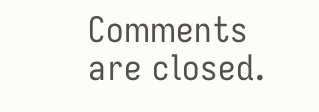Comments are closed.